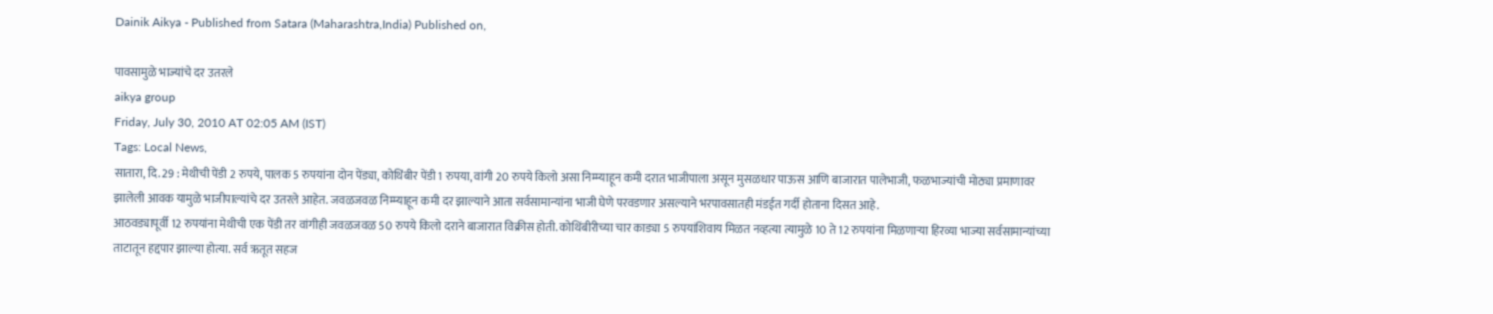Dainik Aikya - Published from Satara (Maharashtra,India) Published on,

पावसामुळे भाज्यांचे दर उतरले
aikya group
Friday, July 30, 2010 AT 02:05 AM (IST)
Tags: Local News,
सातारा, दि. 29 : मेथीची पेंडी 2 रुपये, पालक 5 रुपयांना दोन पेंड्या, कोथिंबीर पेंडी 1 रुपया, वांगी 20 रुपये किलो असा निम्म्याहून कमी दरात भाजीपाला असून मुसळधार पाऊस आणि बाजारात पालेभाजी, फळभाज्यांची मोठ्या प्रमाणावर झालेली आवक यामुळे भाजीपाल्यांचे दर उतरले आहेत. जवळजवळ निम्म्याहून कमी दर झाल्याने आता सर्वसामान्यांना भाजी घेणे परवडणार असल्याने भरपावसातही मंडईत गर्दी होताना दिसत आहे.
आठवड्यापूर्वी 12 रुपयांना मेथीची एक पेंडी तर वांगीही जवळजवळ 50 रुपये किलो दराने बाजारात विक्रीस होती. कोथिंबीरीच्या चार काड्या 5 रुपयांशिवाय मिळत नव्हत्या त्यामुळे 10 ते 12 रुपयांना मिळणाऱ्या हिरव्या भाज्या सर्वसामान्यांच्या ताटातून हद्दपार झाल्या होत्या. सर्व ऋतूत सहज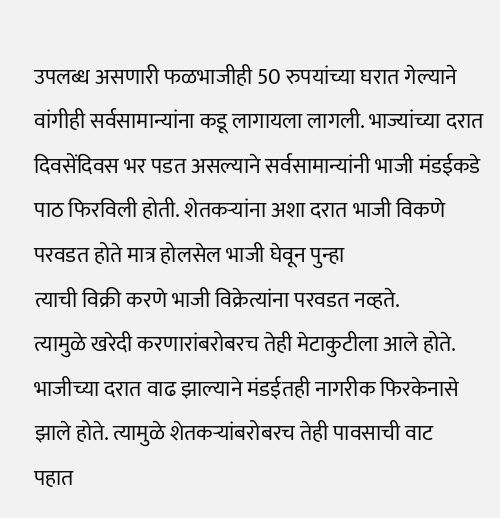उपलब्ध असणारी फळभाजीही 50 रुपयांच्या घरात गेल्याने वांगीही सर्वसामान्यांना कडू लागायला लागली. भाज्यांच्या दरात दिवसेंदिवस भर पडत असल्याने सर्वसामान्यांनी भाजी मंडईकडे पाठ फिरविली होती. शेतकऱ्यांना अशा दरात भाजी विकणे परवडत होते मात्र होलसेल भाजी घेवून पुन्हा
त्याची विक्री करणे भाजी विक्रेत्यांना परवडत नव्हते.
त्यामुळे खरेदी करणारांबरोबरच तेही मेटाकुटीला आले होते. भाजीच्या दरात वाढ झाल्याने मंडईतही नागरीक फिरकेनासे
झाले होते. त्यामुळे शेतकऱ्यांबरोबरच तेही पावसाची वाट
पहात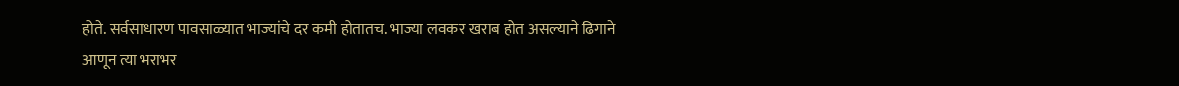होते. सर्वसाधारण पावसाळ्यात भाज्यांचे दर कमी होतातच. भाज्या लवकर खराब होत असल्याने ढिगाने
आणून त्या भराभर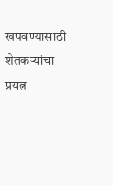खपवण्यासाठी शेतकऱ्यांचा प्रयत्न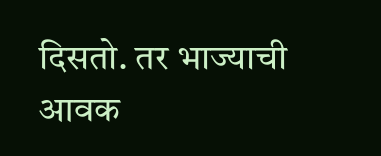दिसतो. तर भाज्याची आवक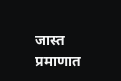जास्त प्रमाणात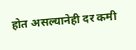होत असल्यानेही दर कमी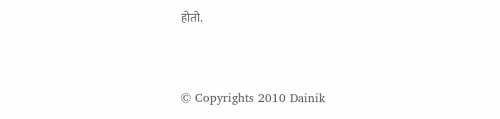होतो.


© Copyrights 2010 Dainik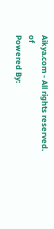Aikya.com - All rights reserved.
of
Powered By: